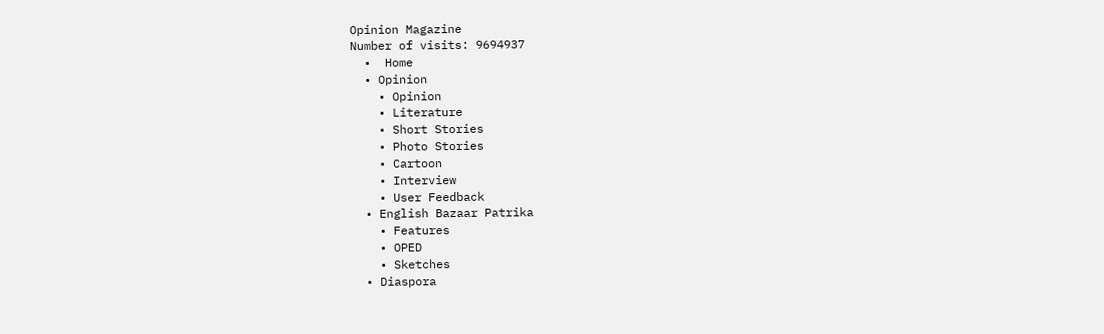Opinion Magazine
Number of visits: 9694937
  •  Home
  • Opinion
    • Opinion
    • Literature
    • Short Stories
    • Photo Stories
    • Cartoon
    • Interview
    • User Feedback
  • English Bazaar Patrika
    • Features
    • OPED
    • Sketches
  • Diaspora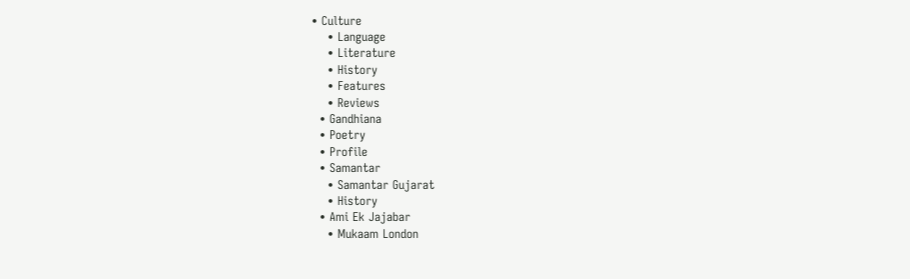• Culture
    • Language
    • Literature
    • History
    • Features
    • Reviews
  • Gandhiana
  • Poetry
  • Profile
  • Samantar
    • Samantar Gujarat
    • History
  • Ami Ek Jajabar
    • Mukaam London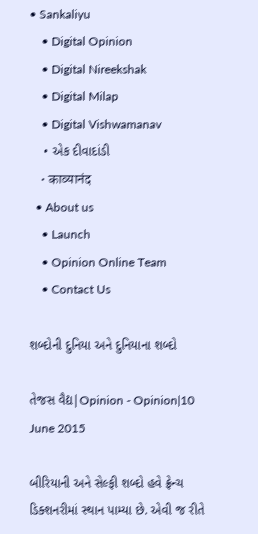• Sankaliyu
    • Digital Opinion
    • Digital Nireekshak
    • Digital Milap
    • Digital Vishwamanav
    • એક દીવાદાંડી
    • काव्यानंद
  • About us
    • Launch
    • Opinion Online Team
    • Contact Us

શબ્દોની દુનિયા અને દુનિયાના શબ્દો

તેજસ વૈદ્ય|Opinion - Opinion|10 June 2015

બીરિયાની અને સેલ્ફી શબ્દો હવે ફ્રેન્ચ ડિક્શનરીમાં સ્થાન પામ્યા છે. એવી જ રીતે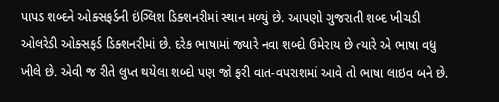પાપડ શબ્દને ઓક્સફર્ડની ઇંગ્લિશ ડિક્શનરીમાં સ્થાન મળ્યું છે. આપણો ગુજરાતી શબ્દ ખીચડી ઓલરેડી ઓક્સફર્ડ ડિક્શનરીમાં છે. દરેક ભાષામાં જ્યારે નવા શબ્દો ઉમેરાય છે ત્યારે એ ભાષા વધુ ખીલે છે. એવી જ રીતે લુપ્ત થયેલા શબ્દો પણ જો ફરી વાત-વપરાશમાં આવે તો ભાષા લાઇવ બને છે.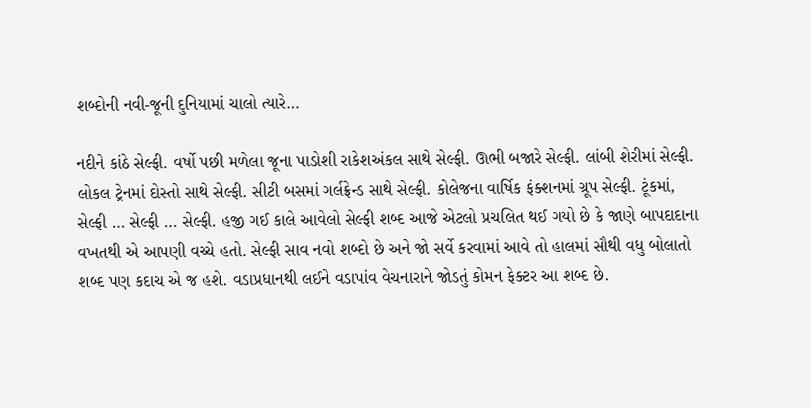શબ્દોની નવી-જૂની દુનિયામાં ચાલો ત્યારે…

નદીને કાંઠે સેલ્ફી. વર્ષો પછી મળેલા જૂના પાડોશી રાકેશઅંકલ સાથે સેલ્ફી. ઊભી બજારે સેલ્ફી. લાંબી શેરીમાં સેલ્ફી. લોકલ ટ્રેનમાં દોસ્તો સાથે સેલ્ફી. સીટી બસમાં ગર્લફ્રેન્ડ સાથે સેલ્ફી. કોલેજના વાર્ષિક ફંક્શનમાં ગ્રૂપ સેલ્ફી. ટૂંકમાં, સેલ્ફી … સેલ્ફી … સેલ્ફી. હજી ગઈ કાલે આવેલો સેલ્ફી શબ્દ આજે એટલો પ્રચલિત થઈ ગયો છે કે જાણે બાપદાદાના વખતથી એ આપણી વચ્ચે હતો. સેલ્ફી સાવ નવો શબ્દો છે અને જો સર્વે કરવામાં આવે તો હાલમાં સૌથી વધુ બોલાતો શબ્દ પણ કદાચ એ જ હશે. વડાપ્રધાનથી લઈને વડાપાંવ વેચનારાને જોડતું કોમન ફેક્ટર આ શબ્દ છે.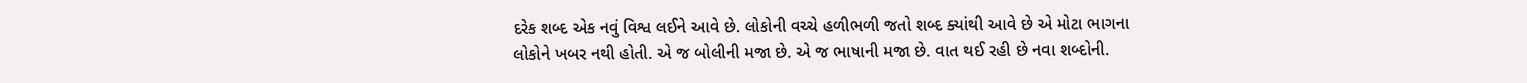દરેક શબ્દ એક નવું વિશ્વ લઈને આવે છે. લોકોની વચ્ચે હળીભળી જતો શબ્દ ક્યાંથી આવે છે એ મોટા ભાગના લોકોને ખબર નથી હોતી. એ જ બોલીની મજા છે. એ જ ભાષાની મજા છે. વાત થઈ રહી છે નવા શબ્દોની.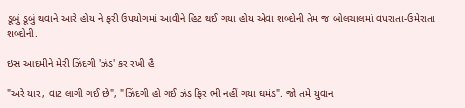ડૂબું ડૂબું થવાને આરે હોય ને ફરી ઉપયોગમાં આવીને હિટ થઈ ગયા હોય એવા શબ્દોની તેમ જ બોલચાલમાં વપરાતા-ઉમેરાતા શબ્દોની.

ઇસ આદમીને મેરી ઝિંદગી 'ઝંડ' કર રખી હૈ

"અરે યાર, વાટ લાગી ગઈ છે", "ઝિંદગી હો ગઈ ઝંડ ફિર ભી નહીં ગયા ઘમંડ". જો તમે યુવાન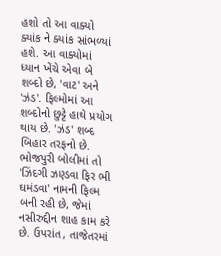હશો તો આ વાક્યો ક્યાંક ને ક્યાંક સાંભળ્યાં હશે. આ વાક્યોમાં ધ્યાન ખેંચે એવા બે શબ્દો છે, 'વાટ' અને 'ઝંડ'. ફિલ્મોમાં આ શબ્દોનો છુટ્ટે હાથે પ્રયોગ થાય છે. 'ઝંડ' શબ્દ બિહાર તરફનો છે. ભોજપુરી બોલીમાં તો 'ઝિંદગી ઝણ્ડવા ફિર ભી ઘમંડવા' નામની ફિલ્મ બની રહી છે, જેમાં નસીરુદ્દીન શાહ કામ કરે છે. ઉપરાંત, તાજેતરમાં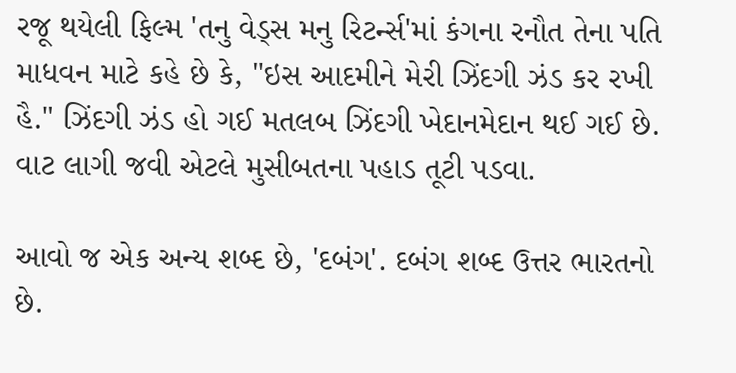રજૂ થયેલી ફિલ્મ 'તનુ વેડ્સ મનુ રિટર્ન્સ'માં કંગના રનૌત તેના પતિ માધવન માટે કહે છે કે, "ઇસ આદમીને મેરી ઝિંદગી ઝંડ કર રખી હૈ." ઝિંદગી ઝંડ હો ગઈ મતલબ ઝિંદગી ખેદાનમેદાન થઈ ગઈ છે. વાટ લાગી જવી એટલે મુસીબતના પહાડ તૂટી પડવા.

આવો જ એક અન્ય શબ્દ છે, 'દબંગ'. દબંગ શબ્દ ઉત્તર ભારતનો છે.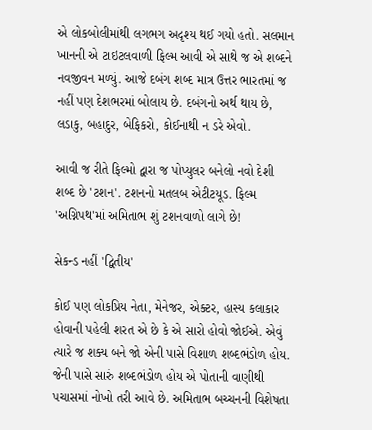એ લોકબોલીમાંથી લગભગ અદૃશ્ય થઈ ગયો હતો. સલમાન ખાનની એ ટાઇટલવાળી ફિલ્મ આવી એ સાથે જ એ શબ્દને નવજીવન મળ્યું. આજે દબંગ શબ્દ માત્ર ઉત્તર ભારતમાં જ નહીં પણ દેશભરમાં બોલાય છે. દબંગનો અર્થ થાય છે, લડાકુ, બહાદુર, બેફિકરો, કોઈનાથી ન ડરે એવો.

આવી જ રીતે ફિલ્મો દ્વારા જ પોપ્યુલર બનેલો નવો દેશી શબ્દ છે 'ટશન'. ટશનનો મતલબ એટીટયૂડ. ફિલ્મ 'અગ્નિપથ'માં અમિતાભ શું ટશનવાળો લાગે છે!

સેકન્ડ નહીં 'દ્વિતીય'

કોઈ પણ લોકપ્રિય નેતા, મેનેજર, એક્ટર, હાસ્ય કલાકાર હોવાની પહેલી શરત એ છે કે એ સારો હોવો જોઈએ. એવું ત્યારે જ શક્ય બને જો એની પાસે વિશાળ શબ્દભંડોળ હોય. જેની પાસે સારું શબ્દભંડોળ હોય એ પોતાની વાણીથી પચાસમાં નોખો તરી આવે છે. અમિતાભ બચ્ચનની વિશેષતા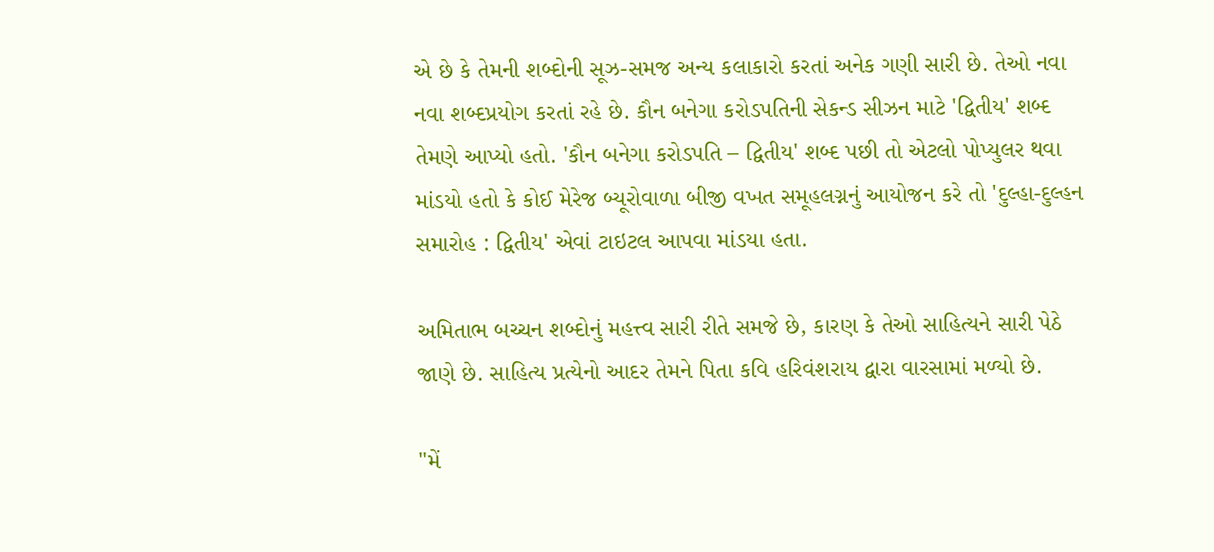એ છે કે તેમની શબ્દોની સૂઝ-સમજ અન્ય કલાકારો કરતાં અનેક ગણી સારી છે. તેઓ નવા નવા શબ્દપ્રયોગ કરતાં રહે છે. કૌન બનેગા કરોડપતિની સેકન્ડ સીઝન માટે 'દ્વિતીય' શબ્દ તેમણે આપ્યો હતો. 'કૌન બનેગા કરોડપતિ – દ્વિતીય' શબ્દ પછી તો એટલો પોપ્યુલર થવા માંડયો હતો કે કોઈ મેરેજ બ્યૂરોવાળા બીજી વખત સમૂહલગ્નનું આયોજન કરે તો 'દુલ્હા-દુલ્હન સમારોહ : દ્વિતીય' એવાં ટાઇટલ આપવા માંડયા હતા.

અમિતાભ બચ્ચન શબ્દોનું મહત્ત્વ સારી રીતે સમજે છે, કારણ કે તેઓ સાહિત્યને સારી પેઠે જાણે છે. સાહિત્ય પ્રત્યેનો આદર તેમને પિતા કવિ હરિવંશરાય દ્વારા વારસામાં મળ્યો છે.

"મેં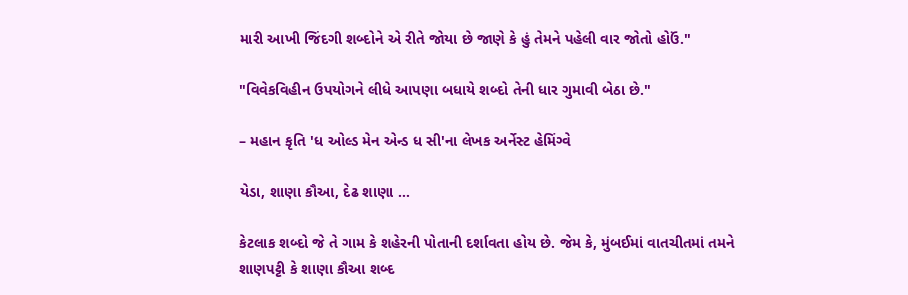મારી આખી જિંદગી શબ્દોને એ રીતે જોયા છે જાણે કે હું તેમને પહેલી વાર જોતો હોઉં."

"વિવેકવિહીન ઉપયોગને લીધે આપણા બધાયે શબ્દો તેની ધાર ગુમાવી બેઠા છે."

– મહાન કૃતિ 'ધ ઓલ્ડ મેન એન્ડ ધ સી'ના લેખક અર્નેસ્ટ હેમિંગ્વે

યેડા, શાણા કૌઆ, દેઢ શાણા …

કેટલાક શબ્દો જે તે ગામ કે શહેરની પોતાની દર્શાવતા હોય છે. જેમ કે, મુંબઈમાં વાતચીતમાં તમને શાણપટ્ટી કે શાણા કૌઆ શબ્દ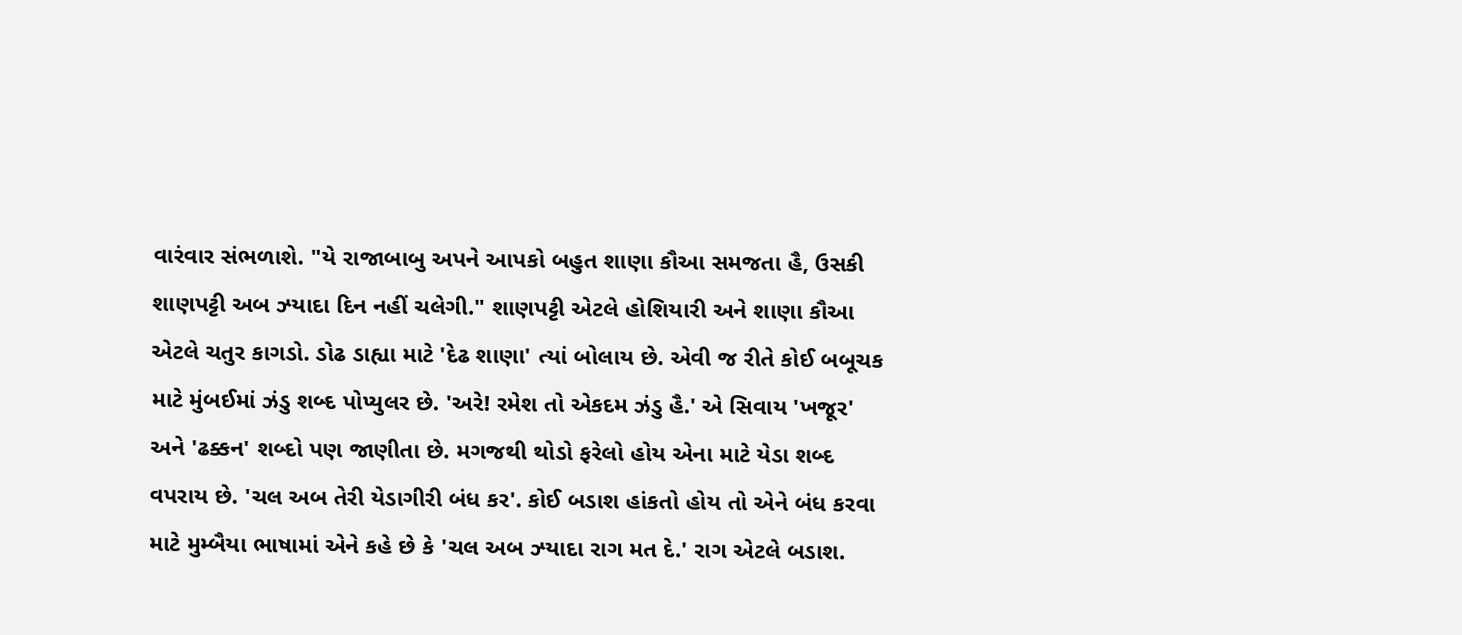વારંવાર સંભળાશે. "યે રાજાબાબુ અપને આપકો બહુત શાણા કૌઆ સમજતા હૈ, ઉસકી શાણપટ્ટી અબ ઝ્યાદા દિન નહીં ચલેગી." શાણપટ્ટી એટલે હોશિયારી અને શાણા કૌઆ એટલે ચતુર કાગડો. ડોઢ ડાહ્યા માટે 'દેઢ શાણા' ત્યાં બોલાય છે. એવી જ રીતે કોઈ બબૂચક માટે મુંબઈમાં ઝંડુ શબ્દ પોપ્યુલર છે. 'અરે! રમેશ તો એકદમ ઝંડુ હૈ.' એ સિવાય 'ખજૂર' અને 'ઢક્કન' શબ્દો પણ જાણીતા છે. મગજથી થોડો ફરેલો હોય એના માટે યેડા શબ્દ વપરાય છે. 'ચલ અબ તેરી યેડાગીરી બંધ કર'. કોઈ બડાશ હાંકતો હોય તો એને બંધ કરવા માટે મુમ્બૈયા ભાષામાં એને કહે છે કે 'ચલ અબ ઝ્યાદા રાગ મત દે.' રાગ એટલે બડાશ.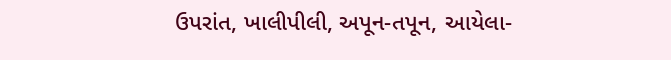ઉપરાંત, ખાલીપીલી, અપૂન-તપૂન, આયેલા-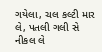ગયેલા, ચલ કલ્ટી માર લે, પતલી ગલી સે નીકલ લે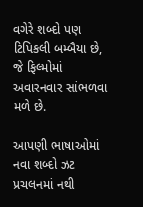વગેરે શબ્દો પણ ટિપિકલી બમ્બૈયા છે, જે ફિલ્મોમાં અવારનવાર સાંભળવા મળે છે.

આપણી ભાષાઓમાં નવા શબ્દો ઝટ પ્રચલનમાં નથી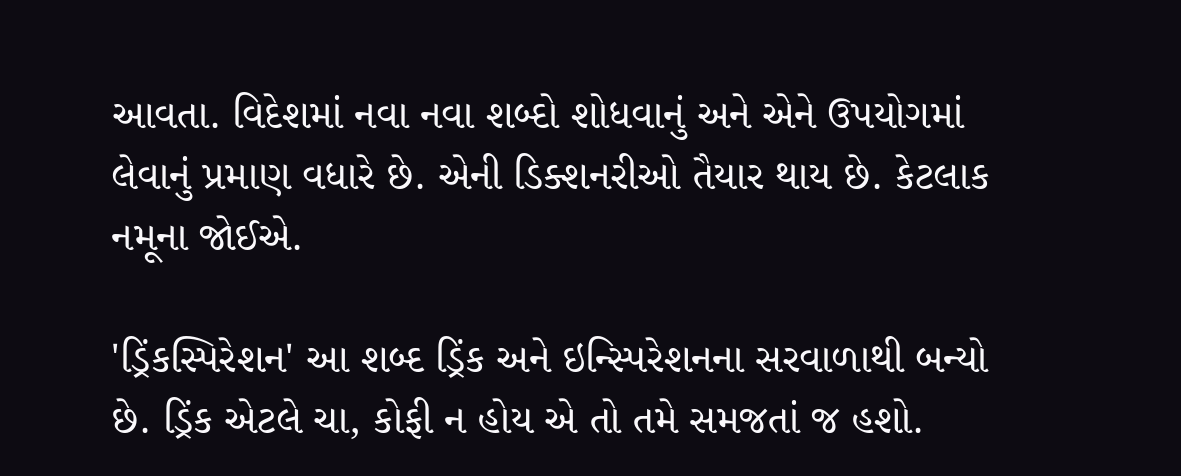આવતા. વિદેશમાં નવા નવા શબ્દો શોધવાનું અને એને ઉપયોગમાં લેવાનું પ્રમાણ વધારે છે. એની ડિક્શનરીઓ તૈયાર થાય છે. કેટલાક નમૂના જોઈએ.

'ડ્રિંકસ્પિરેશન' આ શબ્દ ડ્રિંક અને ઇન્સ્પિરેશનના સરવાળાથી બન્યો છે. ડ્રિંક એટલે ચા, કોફી ન હોય એ તો તમે સમજતાં જ હશો.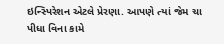ઇન્સ્પિરેશન એટલે પ્રેરણા. આપણે ત્યાં જેમ ચા પીધા વિના કામે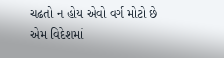ચઢતો ન હોય એવો વર્ગ મોટો છે એમ વિદેશમાં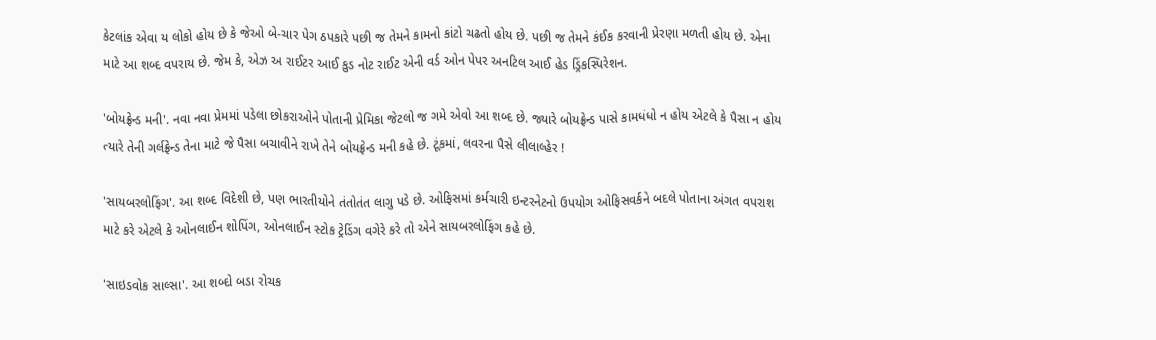કેટલાંક એવા ય લોકો હોય છે કે જેઓ બે-ચાર પેગ ઠપકારે પછી જ તેમને કામનો કાંટો ચઢતો હોય છે. પછી જ તેમને કંઈક કરવાની પ્રેરણા મળતી હોય છે. એના માટે આ શબ્દ વપરાય છે. જેમ કે, એઝ અ રાઈટર આઈ કુડ નોટ રાઈટ એની વર્ડ ઓન પેપર અનટિલ આઈ હેડ ડ્રિંકસ્પિરેશન.

'બોયફ્રેન્ડ મની'. નવા નવા પ્રેમમાં પડેલા છોકરાઓને પોતાની પ્રેમિકા જેટલો જ ગમે એવો આ શબ્દ છે. જ્યારે બોયફ્રેન્ડ પાસે કામધંધો ન હોય એટલે કે પૈસા ન હોય ત્યારે તેની ગર્લફ્રેન્ડ તેના માટે જે પૈસા બચાવીને રાખે તેને બોયફ્રેન્ડ મની કહે છે. ટૂંકમાં, લવરના પૈસે લીલાલ્હેર !

'સાયબરલોફિંગ'. આ શબ્દ વિદેશી છે, પણ ભારતીયોને તંતોતંત લાગુ પડે છે. ઓફિસમાં કર્મચારી ઇન્ટરનેટનો ઉપયોગ ઓફિસવર્કને બદલે પોતાના અંગત વપરાશ માટે કરે એટલે કે ઓનલાઈન શોપિંગ, ઓનલાઈન સ્ટોક ટ્રેડિંગ વગેરે કરે તો એને સાયબરલોફિંગ કહે છે.

'સાઇડવોક સાલ્સા'. આ શબ્દો બડા રોચક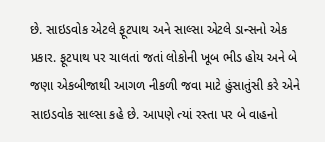છે. સાઇડવોક એટલે ફૂટપાથ અને સાલ્સા એટલે ડાન્સનો એક પ્રકાર. ફૂટપાથ પર ચાલતાં જતાં લોકોની ખૂબ ભીડ હોય અને બે જણા એકબીજાથી આગળ નીકળી જવા માટે હુંસાતુંસી કરે એને સાઇડવોક સાલ્સા કહે છે. આપણે ત્યાં રસ્તા પર બે વાહનો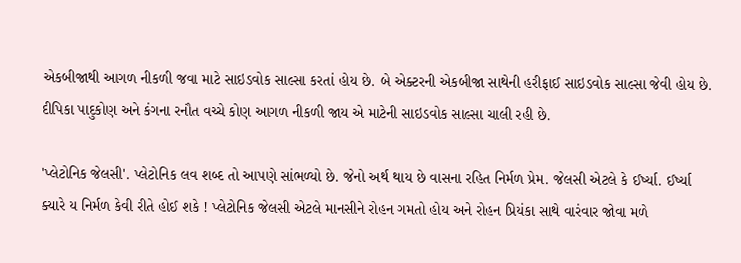એકબીજાથી આગળ નીકળી જવા માટે સાઇડવોક સાલ્સા કરતાં હોય છે. બે એક્ટરની એકબીજા સાથેની હરીફાઈ સાઇડવોક સાલ્સા જેવી હોય છે. દીપિકા પાદુકોણ અને કંગના રનૌત વચ્ચે કોણ આગળ નીકળી જાય એ માટેની સાઇડવોક સાલ્સા ચાલી રહી છે.

'પ્લેટોનિક જેલસી'. પ્લેટોનિક લવ શબ્દ તો આપણે સાંભળ્યો છે. જેનો અર્થ થાય છે વાસના રહિત નિર્મળ પ્રેમ. જેલસી એટલે કે ઈર્ષ્યા. ઈર્ષ્યા ક્યારે ય નિર્મળ કેવી રીતે હોઈ શકે ! પ્લેટોનિક જેલસી એટલે માનસીને રોહન ગમતો હોય અને રોહન પ્રિયંકા સાથે વારંવાર જોવા મળે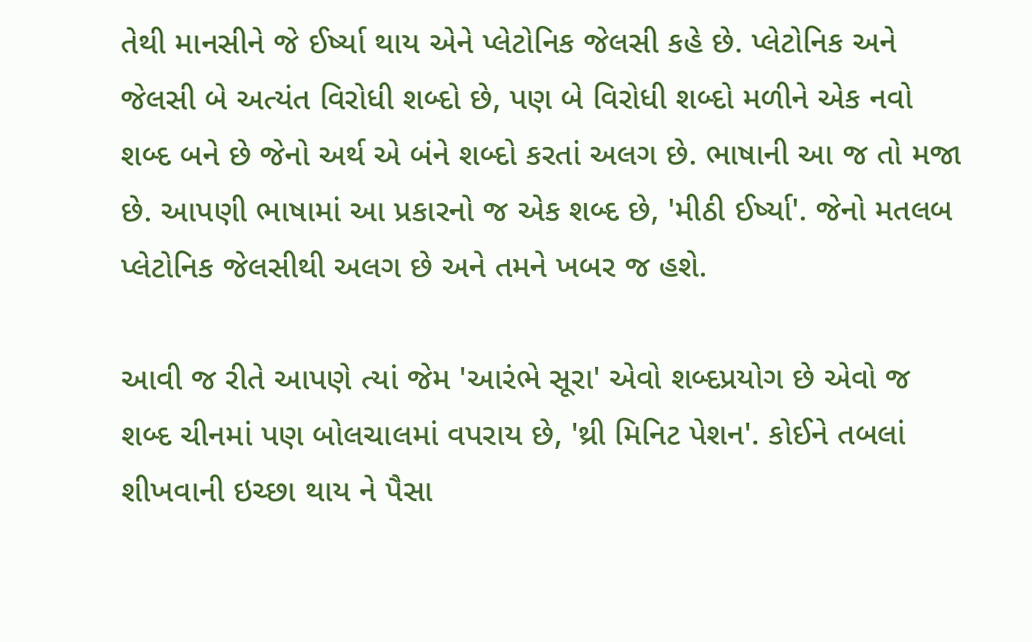તેથી માનસીને જે ઈર્ષ્યા થાય એને પ્લેટોનિક જેલસી કહે છે. પ્લેટોનિક અને જેલસી બે અત્યંત વિરોધી શબ્દો છે, પણ બે વિરોધી શબ્દો મળીને એક નવો શબ્દ બને છે જેનો અર્થ એ બંને શબ્દો કરતાં અલગ છે. ભાષાની આ જ તો મજા છે. આપણી ભાષામાં આ પ્રકારનો જ એક શબ્દ છે, 'મીઠી ઈર્ષ્યા'. જેનો મતલબ પ્લેટોનિક જેલસીથી અલગ છે અને તમને ખબર જ હશે.

આવી જ રીતે આપણે ત્યાં જેમ 'આરંભે સૂરા' એવો શબ્દપ્રયોગ છે એવો જ શબ્દ ચીનમાં પણ બોલચાલમાં વપરાય છે, 'થ્રી મિનિટ પેશન'. કોઈને તબલાં શીખવાની ઇચ્છા થાય ને પૈસા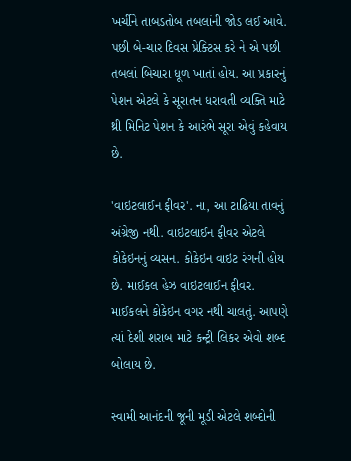ખર્ચીને તાબડતોબ તબલાંની જોડ લઈ આવે. પછી બે-ચાર દિવસ પ્રેક્ટિસ કરે ને એ પછી તબલાં બિચારા ધૂળ ખાતાં હોય. આ પ્રકારનું પેશન એટલે કે સૂરાતન ધરાવતી વ્યક્તિ માટે થ્રી મિનિટ પેશન કે આરંભે સૂરા એવું કહેવાય છે.

'વાઇટલાઈન ફીવર'. ના, આ ટાઢિયા તાવનું અંગ્રેજી નથી. વાઇટલાઈન ફીવર એટલે કોકેઇનનું વ્યસન. કોકેઇન વાઇટ રંગની હોય છે. માઈકલ હેઝ વાઇટલાઈન ફીવર. માઈકલને કોકેઇન વગર નથી ચાલતું. આપણે ત્યાં દેશી શરાબ માટે કન્ટ્રી લિકર એવો શબ્દ બોલાય છે.

સ્વામી આનંદની જૂની મૂડી એટલે શબ્દોની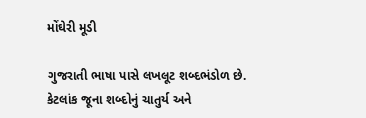મોંઘેરી મૂડી

ગુજરાતી ભાષા પાસે લખલૂટ શબ્દભંડોળ છે. કેટલાંક જૂના શબ્દોનું ચાતુર્ય અને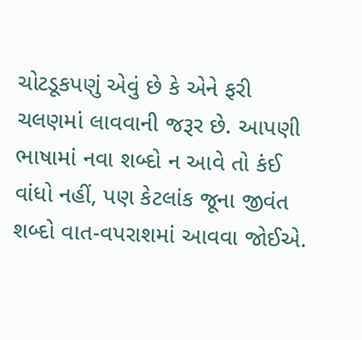ચોટડૂકપણું એવું છે કે એને ફરી ચલણમાં લાવવાની જરૂર છે. આપણી ભાષામાં નવા શબ્દો ન આવે તો કંઈ વાંધો નહીં, પણ કેટલાંક જૂના જીવંત શબ્દો વાત-વપરાશમાં આવવા જોઈએ.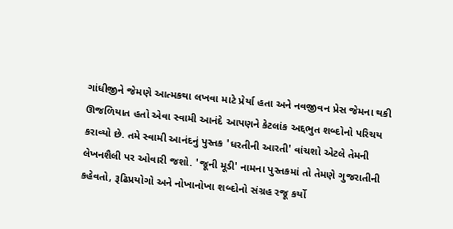ગાંધીજીને જેમણે આત્મકથા લખવા માટે પ્રેર્યા હતા અને નવજીવન પ્રેસ જેમના થકી ઊજળિયાત હતો એવા સ્વામી આનંદે આપણને કેટલાંક અદ્દભુત શબ્દોનો પરિચય કરાવ્યો છે. તમે સ્વામી આનંદનું પુસ્તક 'ધરતીની આરતી' વાંચશો એટલે તેમની લેખનશૈલી પર ઓવારી જશો. 'જૂની મૂડી' નામના પુસ્તકમાં તો તેમણે ગુજરાતીની કહેવતો, રૂઢિપ્રયોગો અને નોખાનોખા શબ્દોનો સંગ્રહ રજૂ કર્યો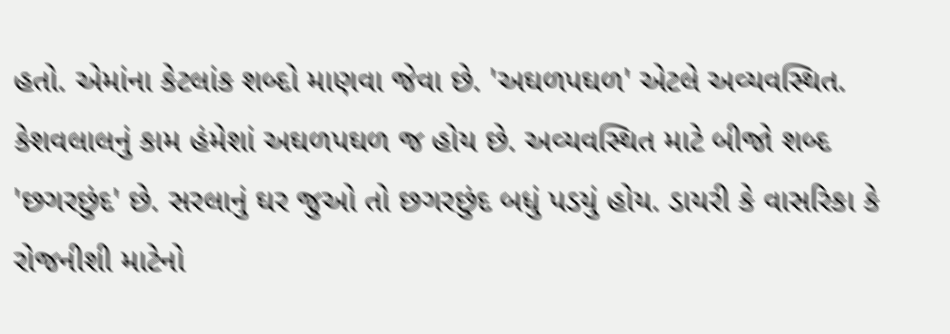હતો. એમાંના કેટલાંક શબ્દો માણવા જેવા છે. 'અઘળપઘળ' એટલે અવ્યવસ્થિત. કેશવલાલનું કામ હંમેશાં અઘળપઘળ જ હોય છે. અવ્યવસ્થિત માટે બીજો શબ્દ 'છગરછુંદ' છે. સરલાનું ઘર જુઓ તો છગરછુંદ બધું પડયું હોય. ડાયરી કે વાસરિકા કે રોજનીશી માટેનો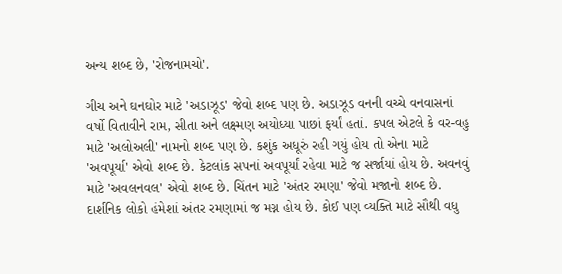અન્ય શબ્દ છે, 'રોજનામચો'.

ગીચ અને ઘનઘોર માટે 'અડાઝૂડ' જેવો શબ્દ પણ છે. અડાઝૂડ વનની વચ્ચે વનવાસનાં વર્ષો વિતાવીને રામ, સીતા અને લક્ષ્મણ અયોધ્યા પાછાં ફર્યાં હતાં. કપલ એટલે કે વર-વહુ માટે 'અલોઅલી' નામનો શબ્દ પણ છે. કશુંક અધૂરું રહી ગયું હોય તો એના માટે 'અવપૂર્યા' એવો શબ્દ છે. કેટલાંક સપનાં અવપૂર્યાં રહેવા માટે જ સર્જાયાં હોય છે. અવનવું માટે 'અવલનવલ' એવો શબ્દ છે. ચિંતન માટે 'અંતર રમણા' જેવો મજાનો શબ્દ છે. દાર્શનિક લોકો હંમેશાં અંતર રમણામાં જ મગ્ન હોય છે. કોઈ પણ વ્યક્તિ માટે સૌથી વધુ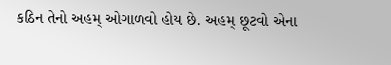કઠિન તેનો અહમ્ ઓગાળવો હોય છે. અહમ્ છૂટવો એના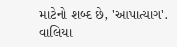માટેનો શબ્દ છે, 'આપાત્યાગ'. વાલિયા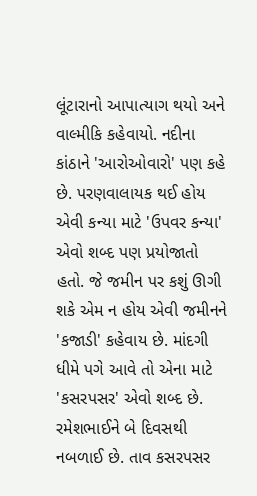લૂંટારાનો આપાત્યાગ થયો અને વાલ્મીકિ કહેવાયો. નદીના કાંઠાને 'આરોઓવારો' પણ કહે છે. પરણવાલાયક થઈ હોય એવી કન્યા માટે 'ઉપવર કન્યા' એવો શબ્દ પણ પ્રયોજાતો હતો. જે જમીન પર કશું ઊગી શકે એમ ન હોય એવી જમીનને 'કજાડી' કહેવાય છે. માંદગી ધીમે પગે આવે તો એના માટે 'કસરપસર' એવો શબ્દ છે. રમેશભાઈને બે દિવસથી નબળાઈ છે. તાવ કસરપસર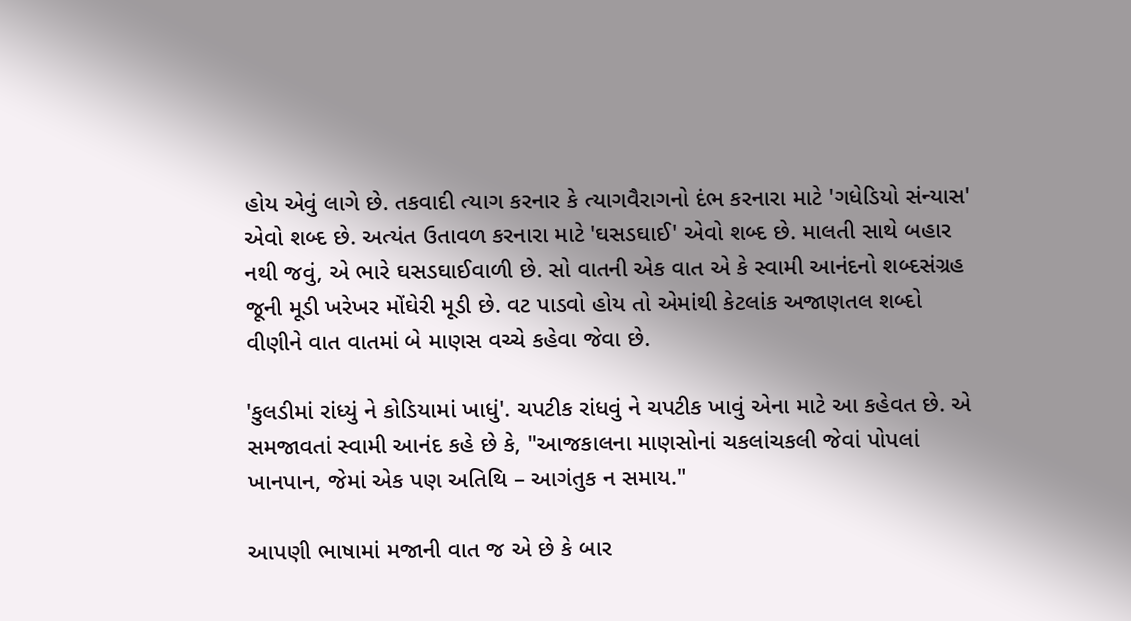હોય એવું લાગે છે. તકવાદી ત્યાગ કરનાર કે ત્યાગવૈરાગનો દંભ કરનારા માટે 'ગધેડિયો સંન્યાસ' એવો શબ્દ છે. અત્યંત ઉતાવળ કરનારા માટે 'ઘસડઘાઈ' એવો શબ્દ છે. માલતી સાથે બહાર નથી જવું, એ ભારે ઘસડઘાઈવાળી છે. સો વાતની એક વાત એ કે સ્વામી આનંદનો શબ્દસંગ્રહ જૂની મૂડી ખરેખર મોંઘેરી મૂડી છે. વટ પાડવો હોય તો એમાંથી કેટલાંક અજાણતલ શબ્દો વીણીને વાત વાતમાં બે માણસ વચ્ચે કહેવા જેવા છે.

'કુલડીમાં રાંધ્યું ને કોડિયામાં ખાધું'. ચપટીક રાંધવું ને ચપટીક ખાવું એના માટે આ કહેવત છે. એ સમજાવતાં સ્વામી આનંદ કહે છે કે, "આજકાલના માણસોનાં ચકલાંચકલી જેવાં પોપલાં ખાનપાન, જેમાં એક પણ અતિથિ – આગંતુક ન સમાય."

આપણી ભાષામાં મજાની વાત જ એ છે કે બાર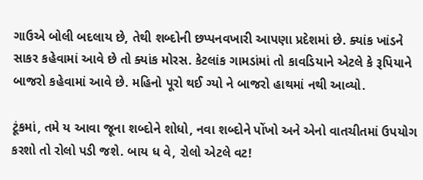ગાઉએ બોલી બદલાય છે, તેથી શબ્દોની છપ્પનવખારી આપણા પ્રદેશમાં છે. ક્યાંક ખાંડને સાકર કહેવામાં આવે છે તો ક્યાંક મોરસ. કેટલાંક ગામડાંમાં તો કાવડિયાને એટલે કે રૂપિયાને બાજરો કહેવામાં આવે છે. મહિનો પૂરો થઈ ગ્યો ને બાજરો હાથમાં નથી આવ્યો.

ટૂંકમાં, તમે ય આવા જૂના શબ્દોને શોધો, નવા શબ્દોને પોંખો અને એનો વાતચીતમાં ઉપયોગ કરશો તો રોલો પડી જશે. બાય ધ વે, રોલો એટલે વટ!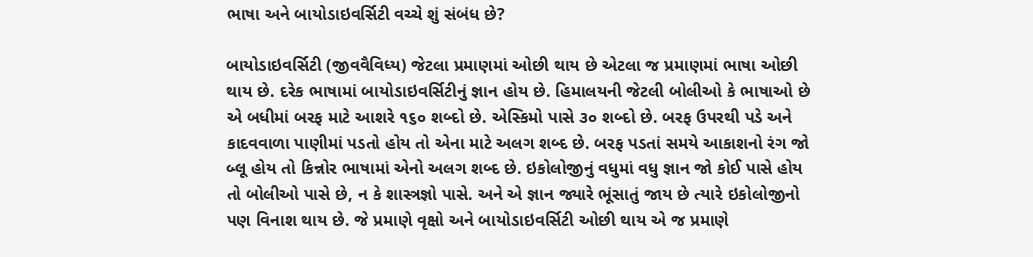ભાષા અને બાયોડાઇવર્સિટી વચ્ચે શું સંબંધ છે?

બાયોડાઇવર્સિટી (જીવવૈવિધ્ય) જેટલા પ્રમાણમાં ઓછી થાય છે એટલા જ પ્રમાણમાં ભાષા ઓછી થાય છે. દરેક ભાષામાં બાયોડાઇવર્સિટીનું જ્ઞાન હોય છે. હિમાલયની જેટલી બોલીઓ કે ભાષાઓ છે એ બધીમાં બરફ માટે આશરે ૧૬૦ શબ્દો છે. એસ્કિમો પાસે ૩૦ શબ્દો છે. બરફ ઉપરથી પડે અને કાદવવાળા પાણીમાં પડતો હોય તો એના માટે અલગ શબ્દ છે. બરફ પડતાં સમયે આકાશનો રંગ જો બ્લૂ હોય તો કિન્નોર ભાષામાં એનો અલગ શબ્દ છે. ઇકોલોજીનું વધુમાં વધુ જ્ઞાન જો કોઈ પાસે હોય તો બોલીઓ પાસે છે, ન કે શાસ્ત્રજ્ઞો પાસે. અને એ જ્ઞાન જ્યારે ભૂંસાતું જાય છે ત્યારે ઇકોલોજીનો પણ વિનાશ થાય છે. જે પ્રમાણે વૃક્ષો અને બાયોડાઇવર્સિટી ઓછી થાય એ જ પ્રમાણે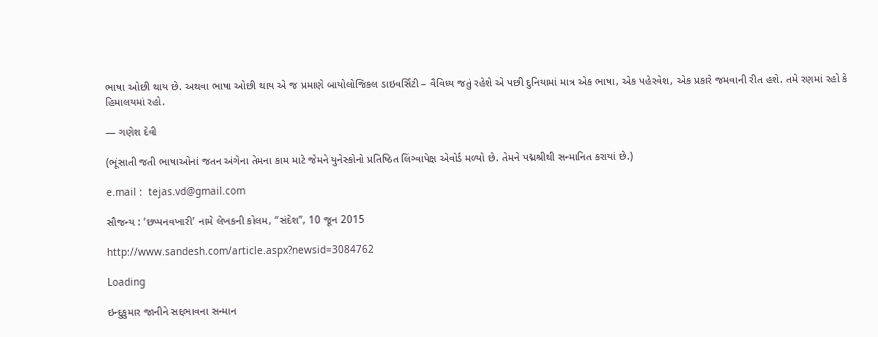ભાષા ઓછી થાય છે. અથવા ભાષા ઓછી થાય એ જ પ્રમાણે બાયોલોજિકલ ડાઇવર્સિટી – વૈવિધ્ય જતું રહેશે એ પછી દુનિયામાં માત્ર એક ભાષા, એક પહેરવેશ, એક પ્રકારે જમવાની રીત હશે. તમે રણમાં રહો કે હિમાલયમાં રહો.

— ગણેશ દેવી

(ભૂંસાતી જતી ભાષાઓનાં જતન અંગેના તેમના કામ માટે જેમને યુનેસ્કોનો પ્રતિષ્ઠિત લિંગ્વાપેક્ષ એવોર્ડ મળ્યો છે. તેમને પદ્મશ્રીથી સન્માનિત કરાયાં છે.)

e.mail :  tejas.vd@gmail.com

સૌજન્ય : ‘છપ્પનવખારી’ નામે લેખકની કોલમ, “સંદેશ”, 10 જૂન 2015

http://www.sandesh.com/article.aspx?newsid=3084762

Loading

ઇન્દુકુમાર જાનીને સદ્દભાવના સન્માન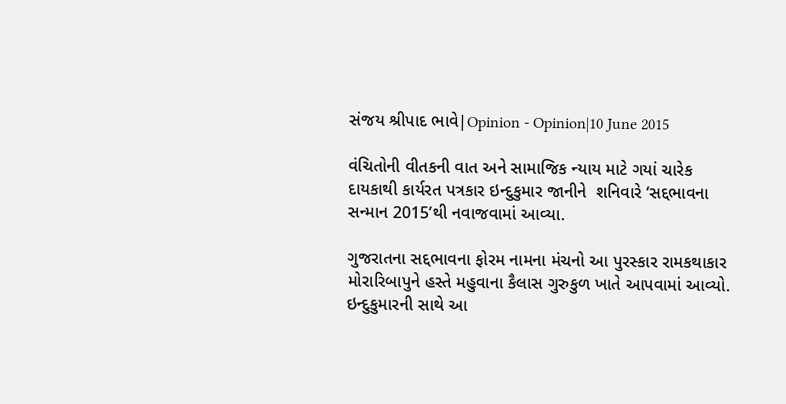સંજય શ્રીપાદ ભાવે|Opinion - Opinion|10 June 2015

વંચિતોની વીતકની વાત અને સામાજિક ન્યાય માટે ગયાં ચારેક દાયકાથી કાર્યરત પત્રકાર ઇન્દુકુમાર જાનીને  શનિવારે ‘સદ્દભાવના સન્માન 2015’થી નવાજવામાં આવ્યા.

ગુજરાતના સદ્દભાવના ફોરમ નામના મંચનો આ પુરસ્કાર રામકથાકાર મોરારિબાપુને હસ્તે મહુવાના કૈલાસ ગુરુકુળ ખાતે આપવામાં આવ્યો. ઇન્દુકુમારની સાથે આ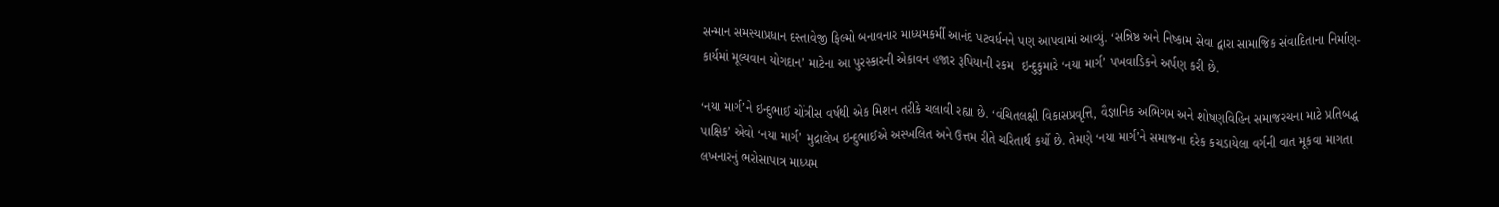સન્માન સમસ્યાપ્રધાન દસ્તાવેજી ફિલ્મો બનાવનાર માધ્યમકર્મી આનંદ પટવર્ધનને પણ આપવામાં આવ્યું. ‘સન્નિષ્ઠ અને નિષ્કામ સેવા દ્વારા સામાજિક સંવાદિતાના નિર્માણ-કાર્યમાં મૂલ્યવાન યોગદાન’ માટેના આ પુરસ્કારની એકાવન હજાર રૂપિયાની રકમ  ઇન્દુકુમારે ‘નયા માર્ગ’ પખવાડિકને અર્પણ કરી છે.

‘નયા માર્ગ’ને ઇન્દુભાઈ ચોંત્રીસ વર્ષથી એક મિશન તરીકે ચલાવી રહ્યા છે. ‘વંચિતલક્ષી વિકાસપ્રવૃત્તિ, વૈજ્ઞાનિક અભિગમ અને શોષણવિહિન સમાજરચના માટે પ્રતિબદ્ધ પાક્ષિક’ એવો ‘નયા માર્ગ’ મુદ્રાલેખ ઇન્દુભાઈએ અસ્ખલિત અને ઉત્તમ રીતે ચરિતાર્થ કર્યો છે. તેમણે ‘નયા માર્ગ’ને સમાજના દરેક કચડાયેલા વર્ગની વાત મૂકવા માગતા લખનારનું ભરોસાપાત્ર માધ્યમ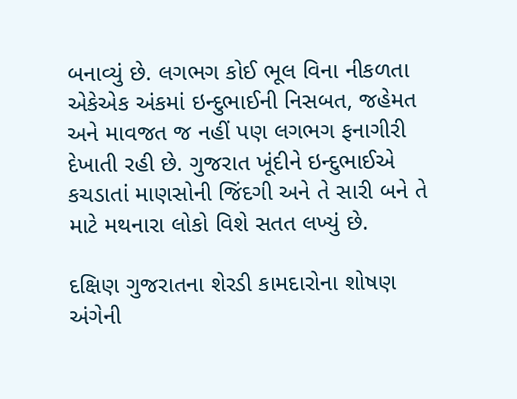બનાવ્યું છે. લગભગ કોઈ ભૂલ વિના નીકળતા એકેએક અંકમાં ઇન્દુભાઈની નિસબત, જહેમત અને માવજત જ નહીં પણ લગભગ ફનાગીરી દેખાતી રહી છે. ગુજરાત ખૂંદીને ઇન્દુભાઈએ કચડાતાં માણસોની જિંદગી અને તે સારી બને તે માટે મથનારા લોકો વિશે સતત લખ્યું છે.

દક્ષિણ ગુજરાતના શેરડી કામદારોના શોષણ અંગેની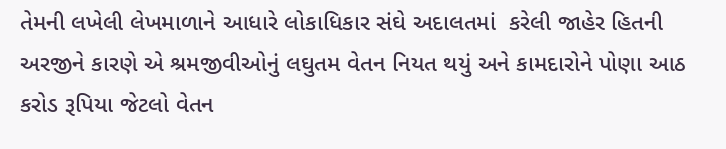તેમની લખેલી લેખમાળાને આધારે લોકાધિકાર સંઘે અદાલતમાં  કરેલી જાહેર હિતની અરજીને કારણે એ શ્રમજીવીઓનું લઘુતમ વેતન નિયત થયું અને કામદારોને પોણા આઠ કરોડ રૂપિયા જેટલો વેતન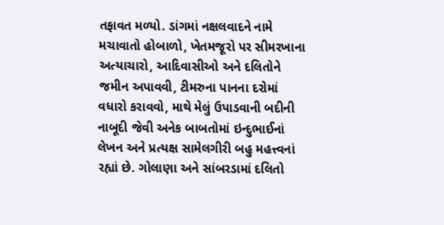તફાવત મળ્યો. ડાંગમાં નક્ષલવાદને નામે મચાવાતો હોબાળો, ખેતમજૂરો પર સીમરખાના અત્યાચારો, આદિવાસીઓ અને દલિતોને જમીન અપાવવી, ટીમરુના પાનના દરોમાં વધારો કરાવવો, માથે મેલું ઉપાડવાની બદીની નાબૂદી જેવી અનેક બાબતોમાં ઇન્દુભાઈનાં લેખન અને પ્રત્યક્ષ સામેલગીરી બહુ મહત્ત્વનાં રહ્યાં છે. ગોલાણા અને સાંબરડામાં દલિતો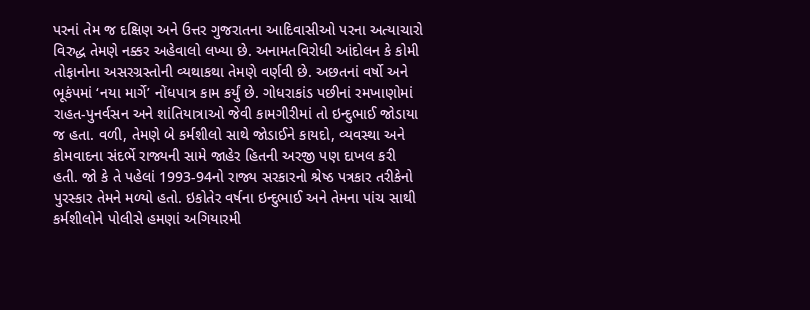પરનાં તેમ જ દક્ષિણ અને ઉત્તર ગુજરાતના આદિવાસીઓ પરના અત્યાચારો વિરુદ્ધ તેમણે નક્કર અહેવાલો લખ્યા છે. અનામતવિરોધી આંદોલન કે કોમી તોફાનોના અસરગ્રસ્તોની વ્યથાકથા તેમણે વર્ણવી છે. અછતનાં વર્ષો અને ભૂકંપમાં ‘નયા માર્ગે’ નોંધપાત્ર કામ કર્યું છે. ગોધરાકાંડ પછીનાં રમખાણોમાં રાહત-પુનર્વસન અને શાંતિયાત્રાઓ જેવી કામગીરીમાં તો ઇન્દુભાઈ જોડાયા જ હતા. વળી, તેમણે બે કર્મશીલો સાથે જોડાઈને કાયદો, વ્યવસ્થા અને કોમવાદના સંદર્ભે રાજ્યની સામે જાહેર હિતની અરજી પણ દાખલ કરી હતી. જો કે તે પહેલાં 1993-94નો રાજ્ય સરકારનો શ્રેષ્ઠ પત્રકાર તરીકેનો પુરસ્કાર તેમને મળ્યો હતો. ઇકોતેર વર્ષના ઇન્દુભાઈ અને તેમના પાંચ સાથી કર્મશીલોને પોલીસે હમણાં અગિયારમી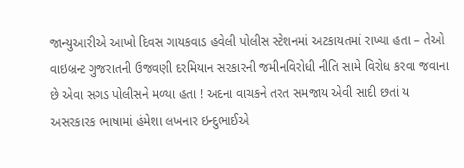જાન્યુઆરીએ આખો દિવસ ગાયકવાડ હવેલી પોલીસ સ્ટેશનમાં અટકાયતમાં રાખ્યા હતા – તેઓ વાઇબ્રન્ટ ગુજરાતની ઉજવણી દરમિયાન સરકારની જમીનવિરોધી નીતિ સામે વિરોધ કરવા જવાના છે એવા સગડ પોલીસને મળ્યા હતા ! અદના વાચકને તરત સમજાય એવી સાદી છતાં ય અસરકારક ભાષામાં હંમેશા લખનાર ઇન્દુભાઈએ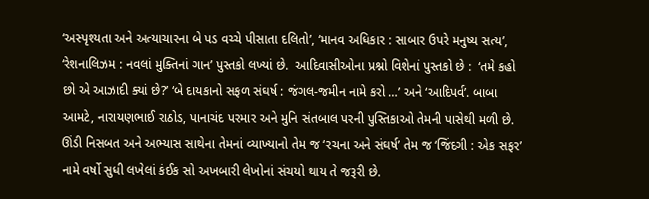‘અસ્પૃશ્યતા અને અત્યાચારના બે પડ વચ્ચે પીસાતા દલિતો’, ‘માનવ અધિકાર : સાબાર ઉપરે મનુષ્ય સત્ય’, ‘રેશનાલિઝમ : નવલાં મુક્તિનાં ગાન’ પુસ્તકો લખ્યાં છે.  આદિવાસીઓના પ્રશ્નો વિશેનાં પુસ્તકો છે :  ‘તમે કહો છો એ આઝાદી ક્યાં છે?’ ‘બે દાયકાનો સફળ સંઘર્ષ : જંગલ-જમીન નામે કરો …’ અને ‘આદિપર્વ’. બાબા આમટે, નારાયણભાઈ રાઠોડ, પાનાચંદ પરમાર અને મુનિ સંતબાલ પરની પુસ્તિકાઓ તેમની પાસેથી મળી છે. ઊંડી નિસબત અને અભ્યાસ સાથેના તેમનાં વ્યાખ્યાનો તેમ જ ‘રચના અને સંઘર્ષ’ તેમ જ ‘જિંદગી : એક સફર’ નામે વર્ષો સુધી લખેલાં કંઈક સો અખબારી લેખોનાં સંચયો થાય તે જરૂરી છે.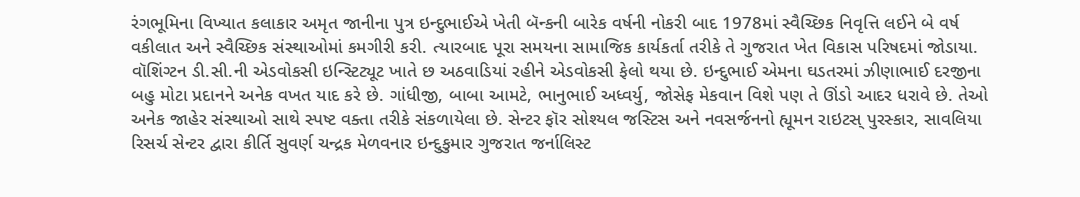રંગભૂમિના વિખ્યાત કલાકાર અમૃત જાનીના પુત્ર ઇન્દુભાઈએ ખેતી બૅન્કની બારેક વર્ષની નોકરી બાદ 1978માં સ્વૈચ્છિક નિવૃત્તિ લઈને બે વર્ષ વકીલાત અને સ્વૈચ્છિક સંસ્થાઓમાં કમગીરી કરી. ત્યારબાદ પૂરા સમયના સામાજિક કાર્યકર્તા તરીકે તે ગુજરાત ખેત વિકાસ પરિષદમાં જોડાયા. વૉશિંગ્ટન ડી.સી.ની એડવોકસી ઇન્સ્ટિટ્યૂટ ખાતે છ અઠવાડિયાં રહીને એડવોકસી ફેલો થયા છે. ઇન્દુભાઈ એમના ઘડતરમાં ઝીણાભાઈ દરજીના બહુ મોટા પ્રદાનને અનેક વખત યાદ કરે છે. ગાંધીજી, બાબા આમટે, ભાનુભાઈ અધ્વર્યુ, જોસેફ મેકવાન વિશે પણ તે ઊંડો આદર ધરાવે છે. તેઓ અનેક જાહેર સંસ્થાઓ સાથે સ્પષ્ટ વક્તા તરીકે સંકળાયેલા છે. સેન્ટર ફૉર સોશ્યલ જસ્ટિસ અને નવસર્જનનો હ્યૂમન રાઇટસ્ પુરસ્કાર, સાવલિયા રિસર્ચ સેન્ટર દ્વારા કીર્તિ સુવર્ણ ચન્દ્રક મેળવનાર ઇન્દુકુમાર ગુજરાત જર્નાલિસ્ટ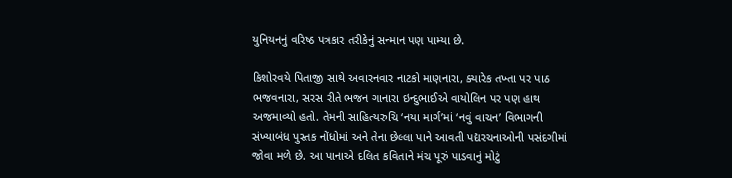યુનિયનનું વરિષ્ઠ પત્રકાર તરીકેનું સન્માન પણ પામ્યા છે.

કિશોરવયે પિતાજી સાથે અવારનવાર નાટકો માણનારા, ક્યારેક તખ્તા પર પાઠ ભજવનારા, સરસ રીતે ભજન ગાનારા ઇન્દુભાઈએ વાયોલિન પર પણ હાથ અજમાવ્યો હતો. તેમની સાહિત્યરુચિ ‘નયા માર્ગ’માં ‘નવું વાચન’ વિભાગની સંખ્યાબંધ પુસ્તક નોંધોમાં અને તેના છેલ્લા પાને આવતી પદ્યરચનાઓની પસંદગીમાં જોવા મળે છે. આ પાનાએ દલિત કવિતાને મંચ પૂરું પાડવાનું મોટું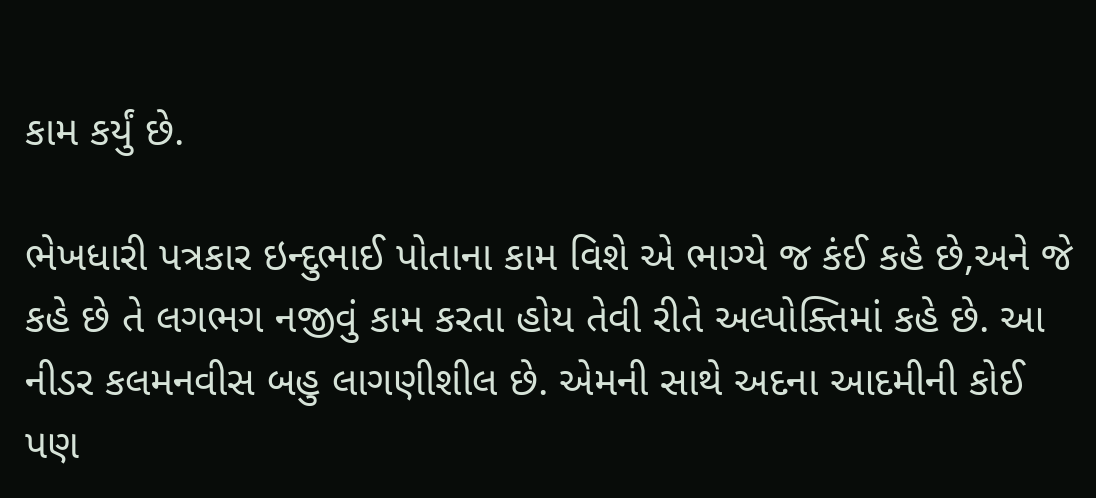કામ કર્યું છે.

ભેખધારી પત્રકાર ઇન્દુભાઈ પોતાના કામ વિશે એ ભાગ્યે જ કંઈ કહે છે,અને જે કહે છે તે લગભગ નજીવું કામ કરતા હોય તેવી રીતે અલ્પોક્તિમાં કહે છે. આ નીડર કલમનવીસ બહુ લાગણીશીલ છે. એમની સાથે અદના આદમીની કોઈ પણ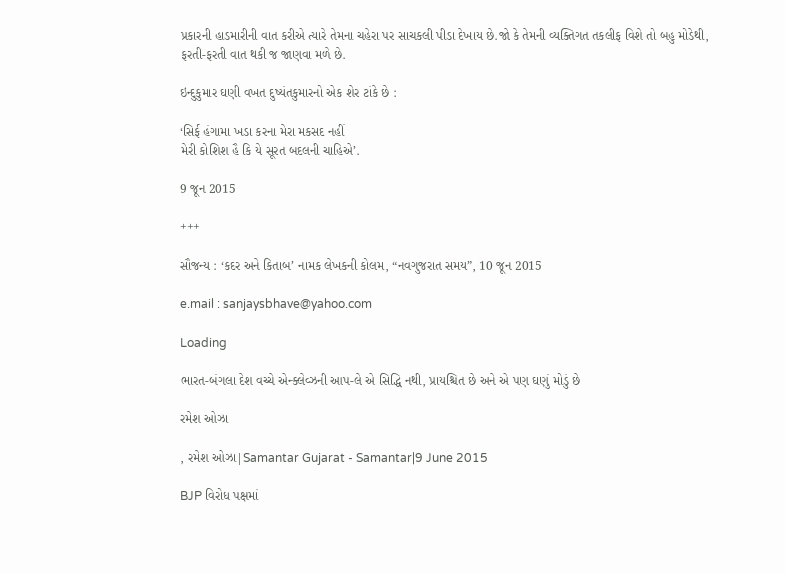પ્રકારની હાડમારીની વાત કરીએ ત્યારે તેમના ચહેરા પર સાચકલી પીડા દેખાય છે.જો કે તેમની વ્યક્તિગત તકલીફ વિશે તો બહુ મોડેથી, ફરતી-ફરતી વાત થકી જ જાણવા મળે છે.

ઇન્દુકુમાર ઘણી વખત દુષ્યંતકુમારનો એક શેર ટાંકે છે :

‘સિર્ફ હંગામા ખડા કરના મેરા મકસદ નહીં
મેરી કોશિશ હૈ કિ યે સૂરત બદલની ચાહિએ’.

9 જૂન 2015

+++

સૌજન્ય : ‘કદર અને કિતાબ’ નામક લેખકની કોલમ, “નવગુજરાત સમય”, 10 જૂન 2015

e.mail : sanjaysbhave@yahoo.com

Loading

ભારત-બંગલા દેશ વચ્ચે એન્ક્લેવ્ઝની આપ-લે એ સિદ્ધિ નથી, પ્રાયશ્ચિત છે અને એ પણ ઘણું મોડું છે

રમેશ ઓઝા

, રમેશ ઓઝા|Samantar Gujarat - Samantar|9 June 2015

BJP વિરોધ પક્ષમાં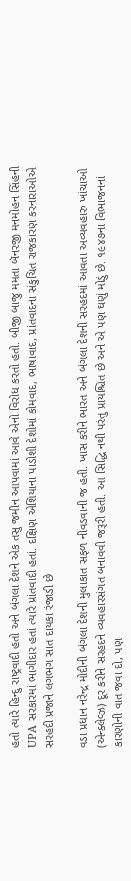હતો ત્યારે હિન્દુ રાષ્ટ્રવાદી હતો અને બંગલા દેશને એક તસુ જમીન આપવામાં આવે એનો વિરોધ કરતો હતો. બીજી બાજુ મમતા બૅનરજી મનમોહન સિંહની UPA સરકારમાં ભાગીદાર હતાં ત્યારે પ્રાંતવાદી હતાં. દક્ષિણ એશિયાના પાડોશી દેશોમાં કોમવાદ, ભાષાવાદ, પ્રાંતવાદના સંકુચિત રાજકારણ કરનારાઓએ સરહદી પ્રજાને લગભગ સાત દાયકા રંજાડી છે

વડા પ્રધાન નરેન્દ્ર મોદીની બંગલા દેશની મુલાકાત સફળ નીવડવાની જ હતી. ખાસ કરીને ભારત અને બંગલા દેશની સરહદમાં આવતા અવ્યવહારુ ખાંચાઓ (એન્ક્લેવ્ઝ) દૂર કરીને સરહદને વ્યવહારસંગત બનાવવી જરૂરી હતી. આ સિદ્ધિ નથી પરંતુ પ્રાયશ્ચિત છે અને એ પણ ઘણું મોડું છે. ૧૯૪૭ના વિભાજનનાં કારણોની વાત જવા દો, પણ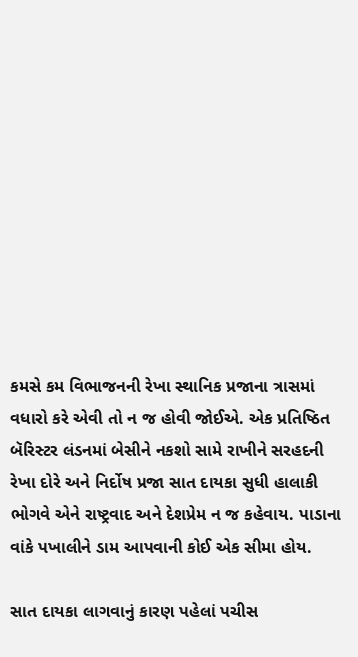કમસે કમ વિભાજનની રેખા સ્થાનિક પ્રજાના ત્રાસમાં વધારો કરે એવી તો ન જ હોવી જોઈએ. એક પ્રતિષ્ઠિત બૅરિસ્ટર લંડનમાં બેસીને નકશો સામે રાખીને સરહદની રેખા દોરે અને નિર્દોષ પ્રજા સાત દાયકા સુધી હાલાકી ભોગવે એને રાષ્ટ્રવાદ અને દેશપ્રેમ ન જ કહેવાય. પાડાના વાંકે પખાલીને ડામ આપવાની કોઈ એક સીમા હોય.

સાત દાયકા લાગવાનું કારણ પહેલાં પચીસ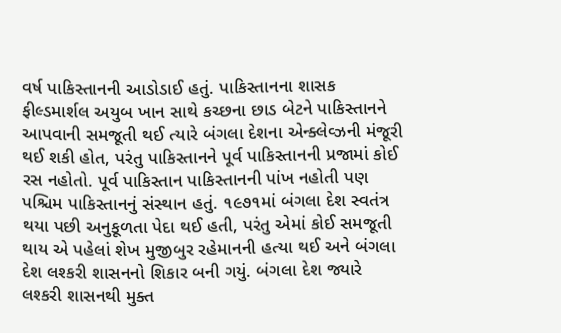વર્ષ પાકિસ્તાનની આડોડાઈ હતું. પાકિસ્તાનના શાસક ફીલ્ડમાર્શલ અયુબ ખાન સાથે કચ્છના છાડ બેટને પાકિસ્તાનને આપવાની સમજૂતી થઈ ત્યારે બંગલા દેશના એન્ક્લેવ્ઝની મંજૂરી થઈ શકી હોત, પરંતુ પાકિસ્તાનને પૂર્વ પાકિસ્તાનની પ્રજામાં કોઈ રસ નહોતો. પૂર્વ પાકિસ્તાન પાકિસ્તાનની પાંખ નહોતી પણ પશ્ચિમ પાકિસ્તાનનું સંસ્થાન હતું. ૧૯૭૧માં બંગલા દેશ સ્વતંત્ર થયા પછી અનુકૂળતા પેદા થઈ હતી, પરંતુ એમાં કોઈ સમજૂતી થાય એ પહેલાં શેખ મુજીબુર રહેમાનની હત્યા થઈ અને બંગલા દેશ લશ્કરી શાસનનો શિકાર બની ગયું. બંગલા દેશ જ્યારે લશ્કરી શાસનથી મુક્ત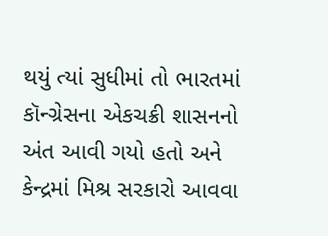થયું ત્યાં સુધીમાં તો ભારતમાં કૉન્ગ્રેસના એકચક્રી શાસનનો અંત આવી ગયો હતો અને કેન્દ્રમાં મિશ્ર સરકારો આવવા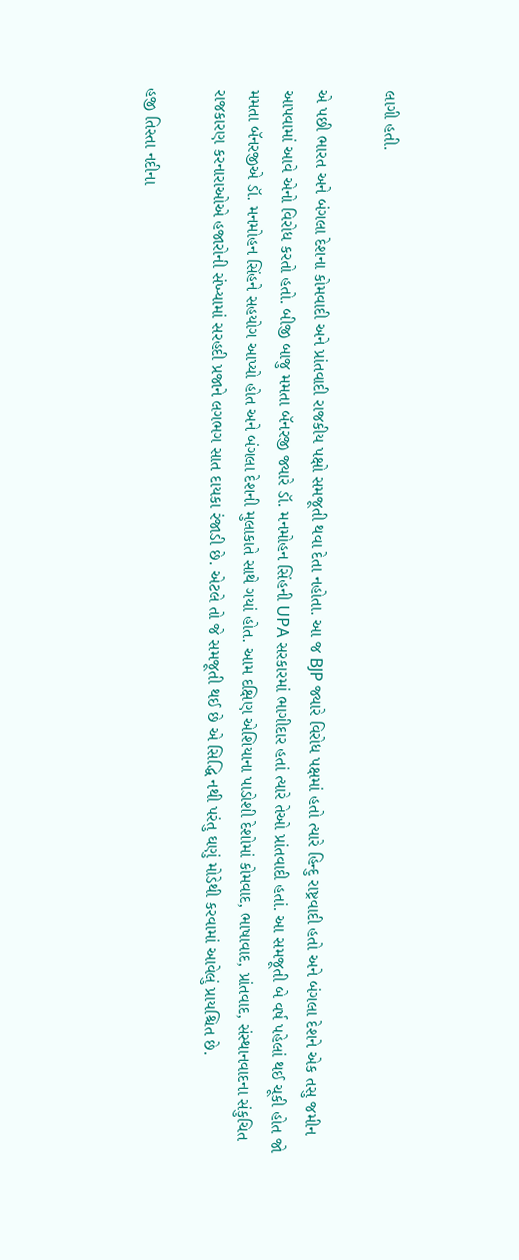લાગી હતી.

એ પછી ભારત અને બંગલા દેશના કોમવાદી અને પ્રાંતવાદી રાજકીય પક્ષો સમજૂતી થવા દેતા નહોતા. આ જ BJP જ્યારે વિરોધ પક્ષમાં હતો ત્યારે હિન્દુ રાષ્ટ્રવાદી હતો અને બંગલા દેશને એક તસુ જમીન આપવામાં આવે એનો વિરોધ કરતો હતો. બીજી બાજુ મમતા બૅનરજી જ્યારે ડૉ. મનમોહન સિંહની UPA સરકારમાં ભાગીદાર હતાં ત્યારે તેઓ પ્રાંતવાદી હતાં. આ સમજૂતી બે વર્ષ પહેલાં થઈ ચૂકી હોત જો મમતા બૅનરજીએ ડૉ. મનમોહન સિંહને સહયોગ આપ્યો હોત અને બંગલા દેશની મુલાકાતે સાથે ગયાં હોત. આમ દક્ષિણ એશિયાના પાડોશી દેશોમાં કોમવાદ, ભાષાવાદ, પ્રાંતવાદ, સંસ્થાનવાદના સંકુચિત રાજકારણ કરનારાઓએ હજારોની સંખ્યામાં સરહદી પ્રજાને લગભગ સાત દાયકા રંજાડી છે. એટલે તો જે સમજૂતી થઈ છે એ સિદ્ધિ નથી પરંતુ ઘણું મોડેથી કરવામાં આવેલું પ્રાયશ્ચિત છે.

હજી તિસ્તા નદીના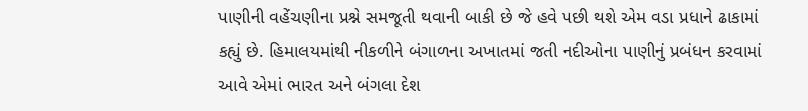પાણીની વહેંચણીના પ્રશ્ને સમજૂતી થવાની બાકી છે જે હવે પછી થશે એમ વડા પ્રધાને ઢાકામાં કહ્યું છે. હિમાલયમાંથી નીકળીને બંગાળના અખાતમાં જતી નદીઓના પાણીનું પ્રબંધન કરવામાં આવે એમાં ભારત અને બંગલા દેશ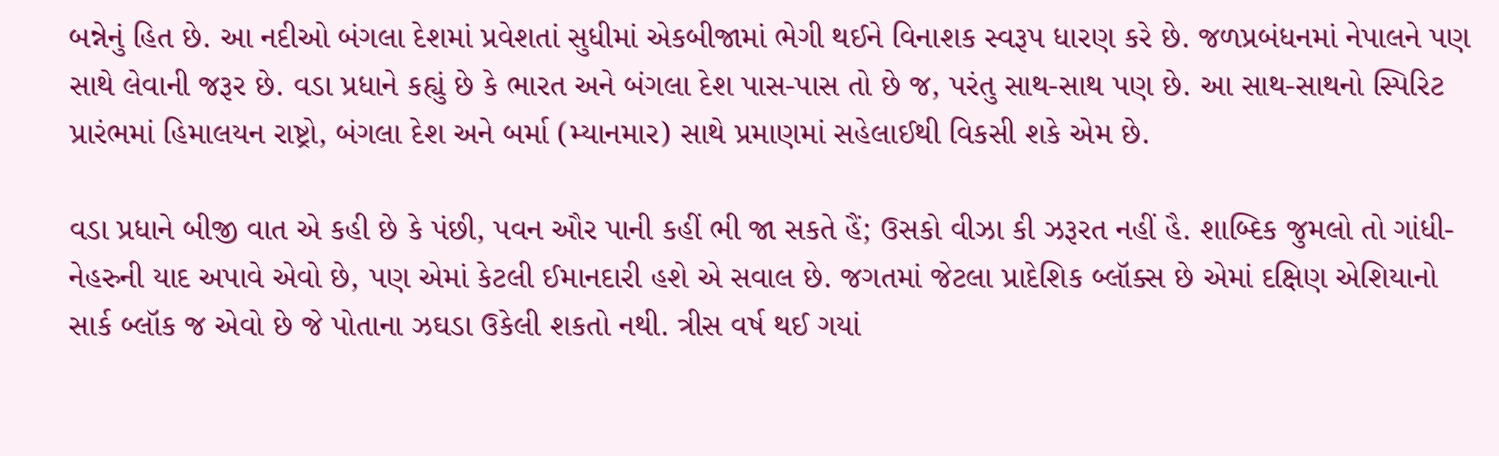બન્નેનું હિત છે. આ નદીઓ બંગલા દેશમાં પ્રવેશતાં સુધીમાં એકબીજામાં ભેગી થઈને વિનાશક સ્વરૂપ ધારણ કરે છે. જળપ્રબંધનમાં નેપાલને પણ સાથે લેવાની જરૂર છે. વડા પ્રધાને કહ્યું છે કે ભારત અને બંગલા દેશ પાસ-પાસ તો છે જ, પરંતુ સાથ-સાથ પણ છે. આ સાથ-સાથનો સ્પિરિટ પ્રારંભમાં હિમાલયન રાષ્ટ્રો, બંગલા દેશ અને બર્મા (મ્યાનમાર) સાથે પ્રમાણમાં સહેલાઈથી વિકસી શકે એમ છે.

વડા પ્રધાને બીજી વાત એ કહી છે કે પંછી, પવન ઔર પાની કહીં ભી જા સકતે હૈં; ઉસકો વીઝા કી ઝરૂરત નહીં હૈ. શાબ્દિક જુમલો તો ગાંધી-નેહરુની યાદ અપાવે એવો છે, પણ એમાં કેટલી ઈમાનદારી હશે એ સવાલ છે. જગતમાં જેટલા પ્રાદેશિક બ્લૉક્સ છે એમાં દક્ષિણ એશિયાનો સાર્ક બ્લૉક જ એવો છે જે પોતાના ઝઘડા ઉકેલી શકતો નથી. ત્રીસ વર્ષ થઈ ગયાં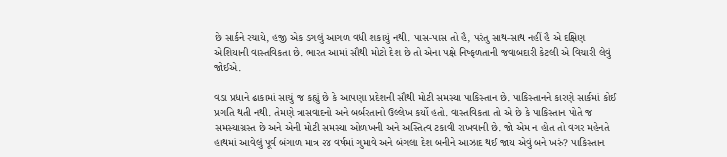છે સાર્કને રચાયે, હજી એક ડગલું આગળ વધી શકાયું નથી. પાસ-પાસ તો હૈ, પરંતુ સાથ-સાથ નહીં હૈ એ દક્ષિણ એશિયાની વાસ્તવિકતા છે. ભારત આમાં સૌથી મોટો દેશ છે તો એના પક્ષે નિષ્ફળતાની જવાબદારી કેટલી એ વિચારી લેવું જોઈએ.

વડા પ્રધાને ઢાકામાં સાચું જ કહ્યું છે કે આપણા પ્રદેશની સૌથી મોટી સમસ્યા પાકિસ્તાન છે. પાકિસ્તાનને કારણે સાર્કમાં કોઈ પ્રગતિ થતી નથી. તેમણે ત્રાસવાદનો અને બર્બરતાનો ઉલ્લેખ કર્યો હતો. વાસ્તવિકતા તો એ છે કે પાકિસ્તાન પોતે જ સમસ્યાગ્રસ્ત છે અને એની મોટી સમસ્યા ઓળખની અને અસ્તિત્વ ટકાવી રાખવાની છે. જો એમ ન હોત તો વગર મહેનતે હાથમાં આવેલું પૂર્વ બંગાળ માત્ર ૨૪ વર્ષમાં ગુમાવે અને બંગલા દેશ બનીને આઝાદ થઈ જાય એવું બને ખરું? પાકિસ્તાન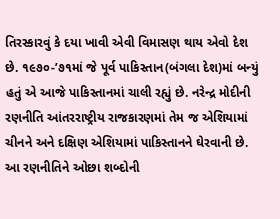તિરસ્કારવું કે દયા ખાવી એવી વિમાસણ થાય એવો દેશ છે. ૧૯૭૦-’૭૧માં જે પૂર્વ પાકિસ્તાન(બંગલા દેશ)માં બન્યું હતું એ આજે પાકિસ્તાનમાં ચાલી રહ્યું છે. નરેન્દ્ર મોદીની રણનીતિ આંતરરાષ્ટ્રીય રાજકારણમાં તેમ જ એશિયામાં ચીનને અને દક્ષિણ એશિયામાં પાકિસ્તાનને ઘેરવાની છે. આ રણનીતિને ઓછા શબ્દોની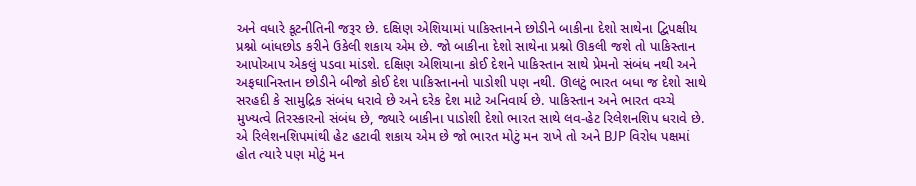અને વધારે કૂટનીતિની જરૂર છે. દક્ષિણ એશિયામાં પાકિસ્તાનને છોડીને બાકીના દેશો સાથેના દ્વિપક્ષીય પ્રશ્નો બાંધછોડ કરીને ઉકેલી શકાય એમ છે. જો બાકીના દેશો સાથેના પ્રશ્નો ઊકલી જશે તો પાકિસ્તાન આપોઆપ એકલું પડવા માંડશે. દક્ષિણ એશિયાના કોઈ દેશને પાકિસ્તાન સાથે પ્રેમનો સંબંધ નથી અને અફઘાનિસ્તાન છોડીને બીજો કોઈ દેશ પાકિસ્તાનનો પાડોશી પણ નથી. ઊલટું ભારત બધા જ દેશો સાથે સરહદી કે સામુદ્રિક સંબંધ ધરાવે છે અને દરેક દેશ માટે અનિવાર્ય છે. પાકિસ્તાન અને ભારત વચ્ચે મુખ્યત્વે તિરસ્કારનો સંબંધ છે, જ્યારે બાકીના પાડોશી દેશો ભારત સાથે લવ-હેટ રિલેશનશિપ ધરાવે છે. એ રિલેશનશિપમાંથી હેટ હટાવી શકાય એમ છે જો ભારત મોટું મન રાખે તો અને BJP વિરોધ પક્ષમાં હોત ત્યારે પણ મોટું મન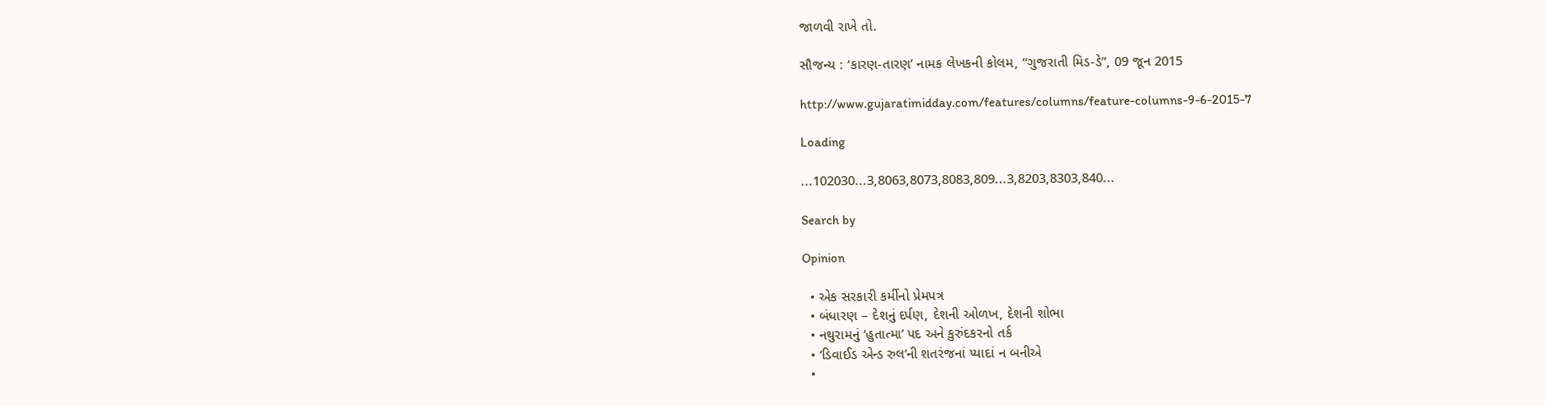જાળવી રાખે તો.

સૌજન્ય : ‘કારણ-તારણ’ નામક લેખકની કોલમ, “ગુજરાતી મિડ-ડે”, 09 જૂન 2015

http://www.gujaratimidday.com/features/columns/feature-columns-9-6-2015-7

Loading

...102030...3,8063,8073,8083,809...3,8203,8303,840...

Search by

Opinion

  • એક સરકારી કર્મીનો પ્રેમપત્ર
  • બંધારણ – દેશનું દર્પણ, દેશની ઓળખ, દેશની શોભા
  • નથુરામનું ‘હુતાત્મા’ પદ અને કુરુંદકરનો તર્ક
  • ‘ડિવાઈડ એન્ડ રુલ’ની શતરંજનાં પ્યાદાં ન બનીએ
  •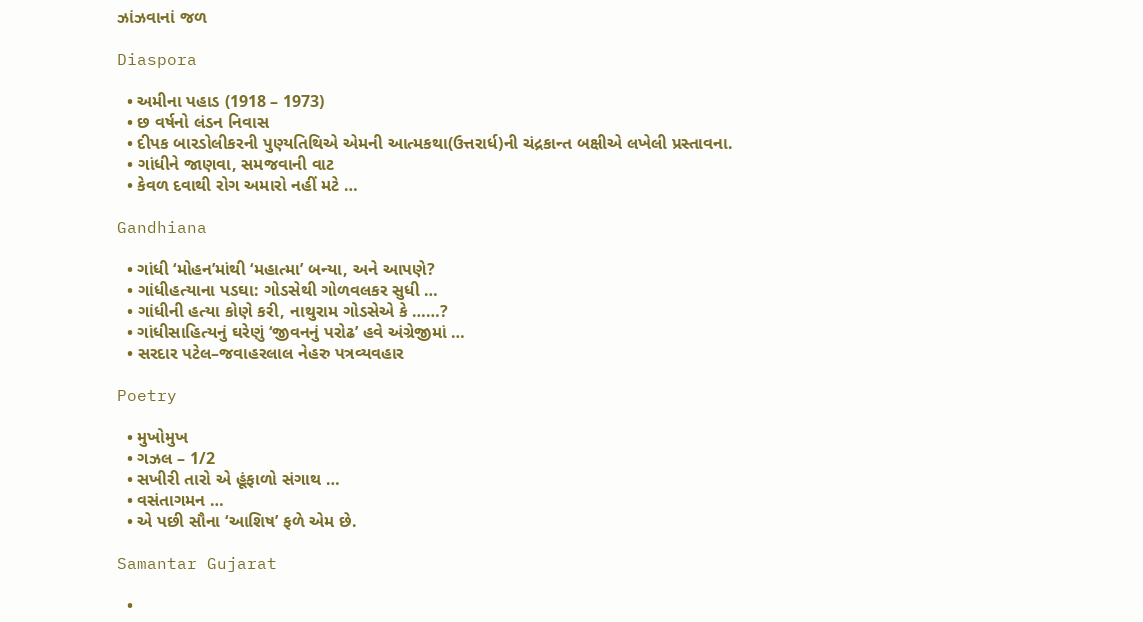ઝાંઝવાનાં જળ

Diaspora

  • અમીના પહાડ (1918 – 1973)
  • છ વર્ષનો લંડન નિવાસ
  • દીપક બારડોલીકરની પુણ્યતિથિએ એમની આત્મકથા(ઉત્તરાર્ધ)ની ચંદ્રકાન્ત બક્ષીએ લખેલી પ્રસ્તાવના.
  • ગાંધીને જાણવા, સમજવાની વાટ
  • કેવળ દવાથી રોગ અમારો નહીં મટે …

Gandhiana

  • ગાંધી ‘મોહન’માંથી ‘મહાત્મા’ બન્યા, અને આપણે?
  • ગાંધીહત્યાના પડઘા: ગોડસેથી ગોળવલકર સુધી …
  • ગાંધીની હત્યા કોણે કરી, નાથુરામ ગોડસેએ કે ……?
  • ગાંધીસાહિત્યનું ઘરેણું ‘જીવનનું પરોઢ’ હવે અંગ્રેજીમાં …
  • સરદાર પટેલ–જવાહરલાલ નેહરુ પત્રવ્યવહાર

Poetry

  • મુખોમુખ
  • ગઝલ – 1/2
  • સખીરી તારો એ હૂંફાળો સંગાથ …
  • વસંતાગમન …
  • એ પછી સૌના ‘આશિષ’ ફળે એમ છે.

Samantar Gujarat

  •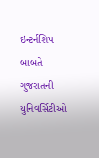ઇન્ટર્નશિપ બાબતે ગુજરાતની યુનિવર્સિટીઓ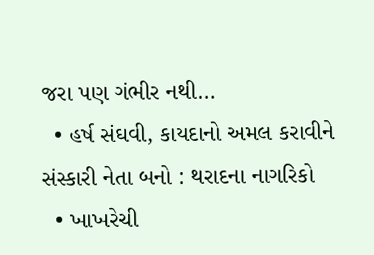જરા પણ ગંભીર નથી…
  • હર્ષ સંઘવી, કાયદાનો અમલ કરાવીને સંસ્કારી નેતા બનો : થરાદના નાગરિકો
  • ખાખરેચી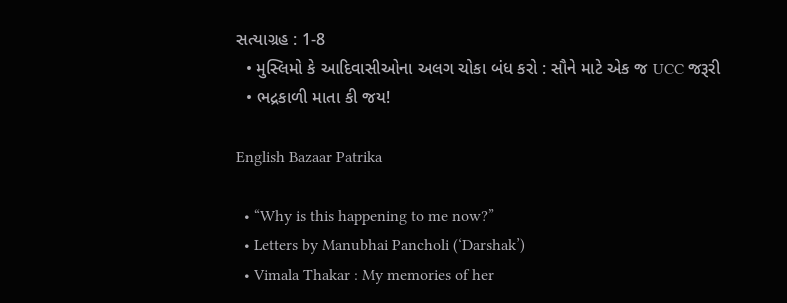સત્યાગ્રહ : 1-8
  • મુસ્લિમો કે આદિવાસીઓના અલગ ચોકા બંધ કરો : સૌને માટે એક જ UCC જરૂરી
  • ભદ્રકાળી માતા કી જય!

English Bazaar Patrika

  • “Why is this happening to me now?”
  • Letters by Manubhai Pancholi (‘Darshak’)
  • Vimala Thakar : My memories of her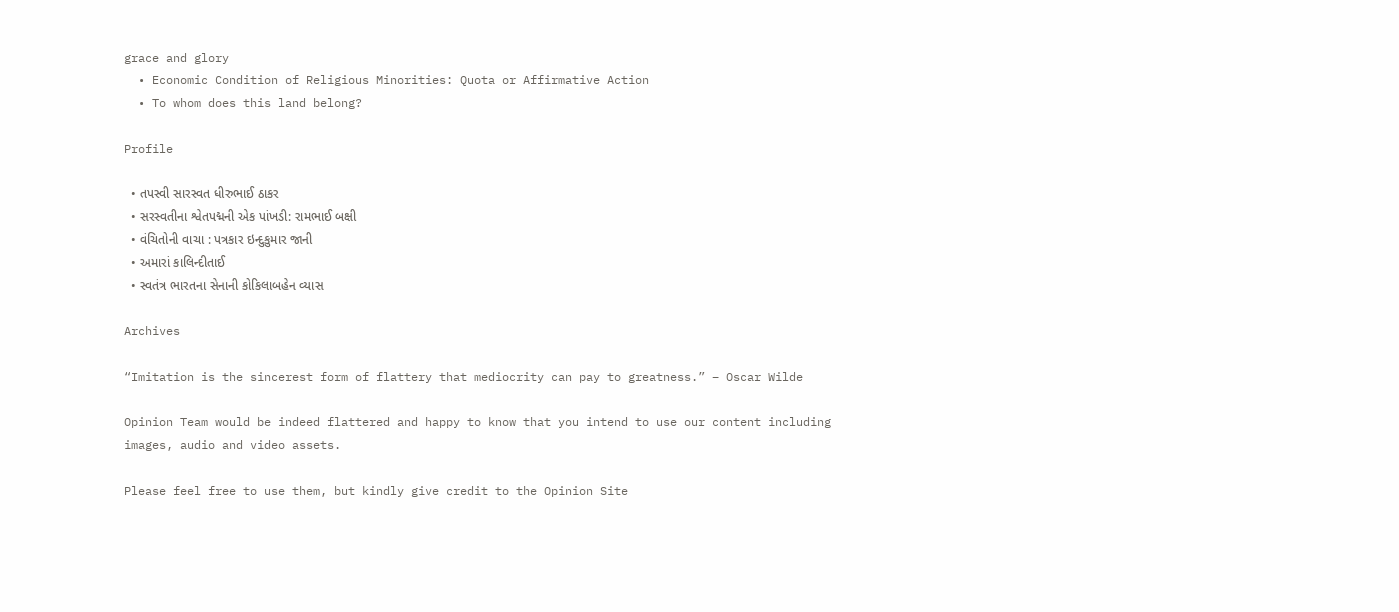grace and glory
  • Economic Condition of Religious Minorities: Quota or Affirmative Action
  • To whom does this land belong?

Profile

  • તપસ્વી સારસ્વત ધીરુભાઈ ઠાકર
  • સરસ્વતીના શ્વેતપદ્મની એક પાંખડી: રામભાઈ બક્ષી
  • વંચિતોની વાચા : પત્રકાર ઇન્દુકુમાર જાની
  • અમારાં કાલિન્દીતાઈ
  • સ્વતંત્ર ભારતના સેનાની કોકિલાબહેન વ્યાસ

Archives

“Imitation is the sincerest form of flattery that mediocrity can pay to greatness.” – Oscar Wilde

Opinion Team would be indeed flattered and happy to know that you intend to use our content including images, audio and video assets.

Please feel free to use them, but kindly give credit to the Opinion Site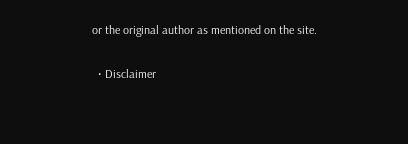or the original author as mentioned on the site.

  • Disclaimer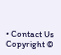• Contact Us
Copyright ©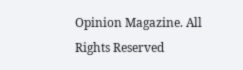Opinion Magazine. All Rights Reserved